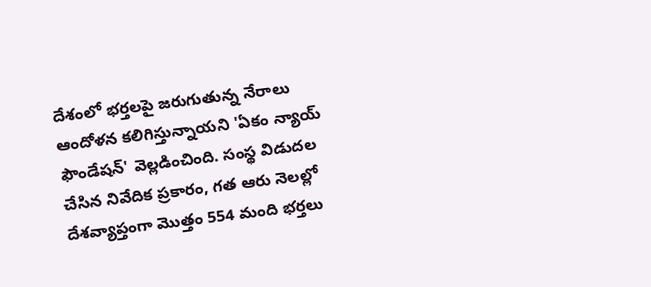దేశంలో భర్తలపై జరుగుతున్న నేరాలు ఆందోళన కలిగిస్తున్నాయని 'ఏకం న్యాయ్ ఫౌండేషన్' వెల్లడించింది. సంస్థ విడుదల చేసిన నివేదిక ప్రకారం, గత ఆరు నెలల్లో దేశవ్యాప్తంగా మొత్తం 554 మంది భర్తలు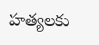హత్యలకు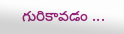గురికావడం ...